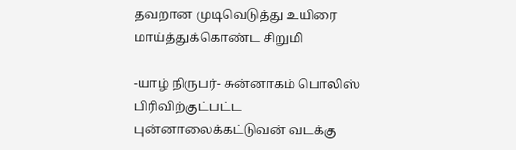தவறான முடிவெடுத்து உயிரை மாய்த்துக்கொண்ட சிறுமி

-யாழ் நிருபர்- சுன்னாகம் பொலிஸ் பிரிவிற்குட்பட்ட புன்னாலைக்கட்டுவன் வடக்கு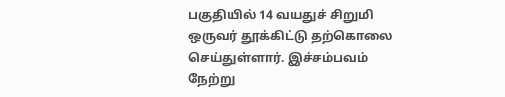பகுதியில் 14 வயதுச் சிறுமி ஒருவர் தூக்கிட்டு தற்கொலை செய்துள்ளார். இச்சம்பவம் நேற்று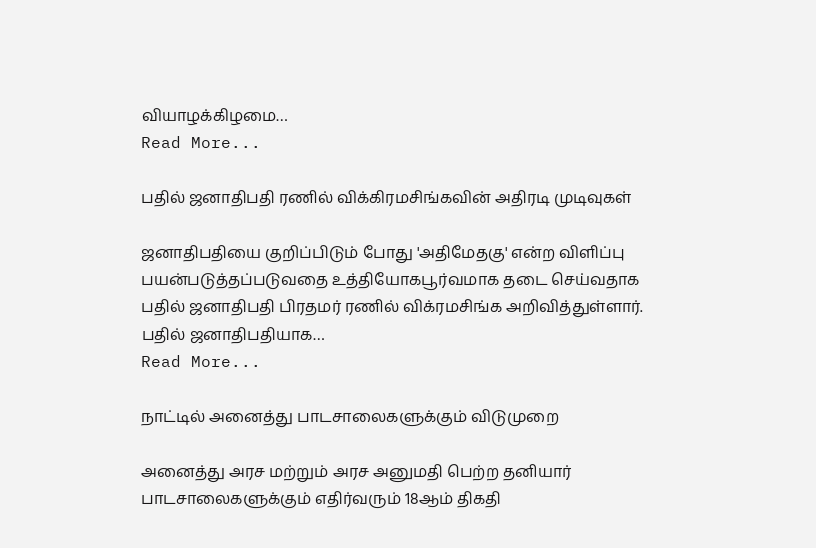வியாழக்கிழமை…
Read More...

பதில் ஜனாதிபதி ரணில் விக்கிரமசிங்கவின் அதிரடி முடிவுகள்

ஜனாதிபதியை குறிப்பிடும் போது 'அதிமேதகு' என்ற விளிப்பு பயன்படுத்தப்படுவதை உத்தியோகபூர்வமாக தடை செய்வதாக பதில் ஜனாதிபதி பிரதமர் ரணில் விக்ரமசிங்க அறிவித்துள்ளார். பதில் ஜனாதிபதியாக…
Read More...

நாட்டில் அனைத்து பாடசாலைகளுக்கும் விடுமுறை

அனைத்து அரச மற்றும் அரச அனுமதி பெற்ற தனியார் பாடசாலைகளுக்கும் எதிர்வரும் 18ஆம் திகதி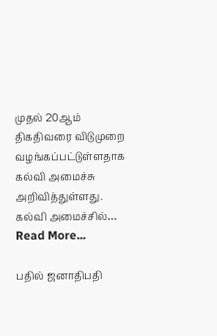முதல் 20ஆம் திகதிவரை விடுமுறை வழங்கப்பட்டுள்ளதாக கல்வி அமைச்சு அறிவித்துள்ளது. கல்வி அமைச்சில்…
Read More...

பதில் ஜனாதிபதி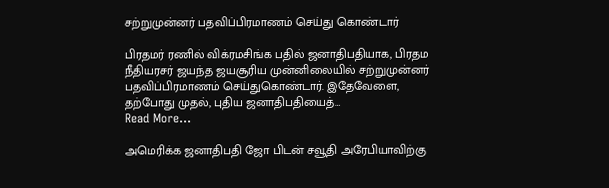சற்றுமுன்னர் பதவிப்பிரமாணம் செய்து கொண்டார்

பிரதமர் ரணில் விக்ரமசிங்க பதில் ஜனாதிபதியாக, பிரதம நீதியரசர் ஜயந்த ஜயசூரிய முன்னிலையில் சற்றுமுன்னர் பதவிப்பிரமாணம் செய்துகொண்டார். இதேவேளை, தற்போது முதல், புதிய ஜனாதிபதியைத்…
Read More...

அமெரிக்க ஜனாதிபதி ஜோ பிடன் சவூதி அரேபியாவிற்கு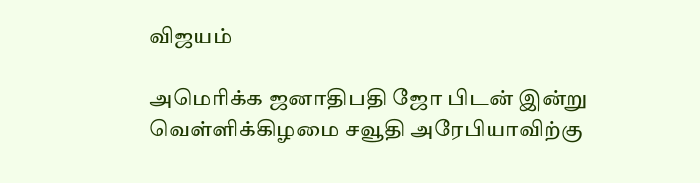விஜயம்

அமெரிக்க ஜனாதிபதி ஜோ பிடன் இன்று வெள்ளிக்கிழமை சவூதி அரேபியாவிற்கு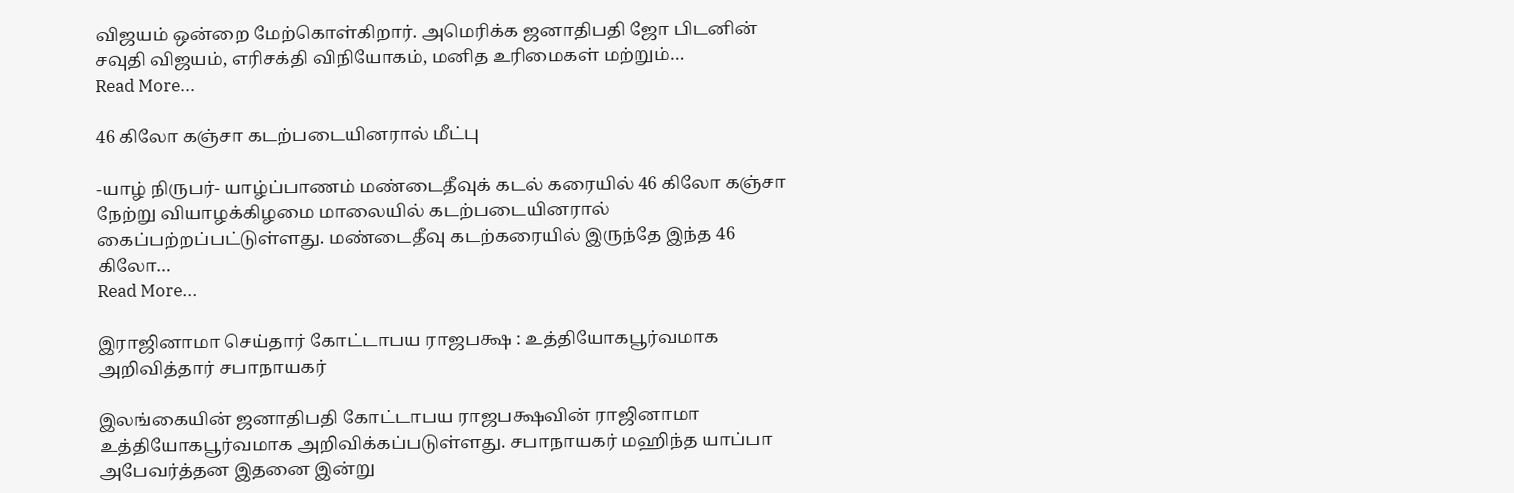விஜயம் ஒன்றை மேற்கொள்கிறார். அமெரிக்க ஜனாதிபதி ஜோ பிடனின் சவுதி விஜயம், எரிசக்தி விநியோகம், மனித உரிமைகள் மற்றும்…
Read More...

46 கிலோ கஞ்சா கடற்படையினரால் மீட்பு

-யாழ் நிருபர்- யாழ்ப்பாணம் மண்டைதீவுக் கடல் கரையில் 46 கிலோ கஞ்சா நேற்று வியாழக்கிழமை மாலையில் கடற்படையினரால் கைப்பற்றப்பட்டுள்ளது. மண்டைதீவு கடற்கரையில் இருந்தே இந்த 46 கிலோ…
Read More...

இராஜினாமா செய்தார் கோட்டாபய ராஜபக்ஷ : உத்தியோகபூர்வமாக அறிவித்தார் சபாநாயகர்

இலங்கையின் ஜனாதிபதி கோட்டாபய ராஜபக்ஷவின் ராஜினாமா உத்தியோகபூர்வமாக அறிவிக்கப்படுள்ளது. சபாநாயகர் மஹிந்த யாப்பா அபேவர்த்தன இதனை இன்று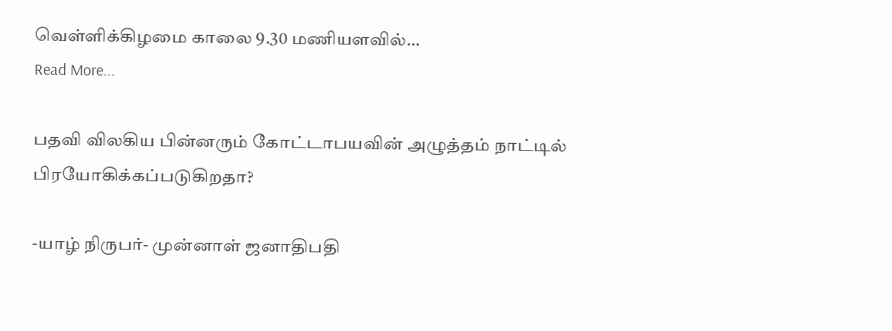வெள்ளிக்கிழமை காலை 9.30 மணியளவில்…
Read More...

பதவி விலகிய பின்னரும் கோட்டாபயவின் அழுத்தம் நாட்டில் பிரயோகிக்கப்படுகிறதா?

-யாழ் நிருபர்- முன்னாள் ஜனாதிபதி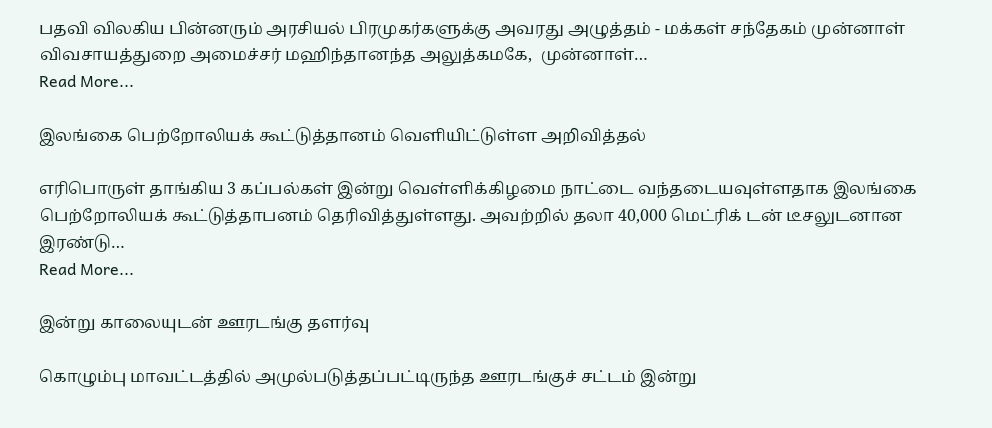பதவி விலகிய பின்னரும் அரசியல் பிரமுகர்களுக்கு அவரது அழுத்தம் - மக்கள் சந்தேகம் முன்னாள் விவசாயத்துறை அமைச்சர் மஹிந்தானந்த அலுத்கமகே,  முன்னாள்…
Read More...

இலங்கை பெற்றோலியக் கூட்டுத்தானம் வெளியிட்டுள்ள அறிவித்தல்

எரிபொருள் தாங்கிய 3 கப்பல்கள் இன்று வெள்ளிக்கிழமை நாட்டை வந்தடையவுள்ளதாக இலங்கை பெற்றோலியக் கூட்டுத்தாபனம் தெரிவித்துள்ளது. அவற்றில் தலா 40,000 மெட்ரிக் டன் டீசலுடனான இரண்டு…
Read More...

இன்று காலையுடன் ஊரடங்கு தளர்வு

கொழும்பு மாவட்டத்தில் அமுல்படுத்தப்பட்டிருந்த ஊரடங்குச் சட்டம் இன்று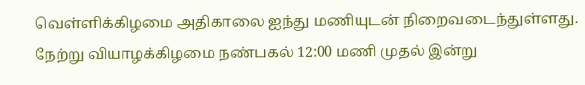வெள்ளிக்கிழமை அதிகாலை ஐந்து மணியுடன் நிறைவடைந்துள்ளது. நேற்று வியாழக்கிழமை நண்பகல் 12:00 மணி முதல் இன்று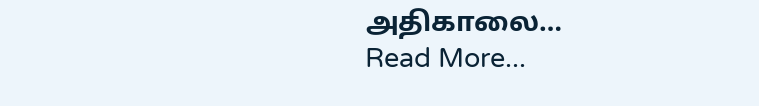அதிகாலை…
Read More...